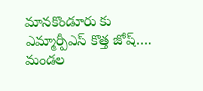మానకొండూరు కు ఎమ్మార్పీఎస్ కొత్త జోష్…. మండల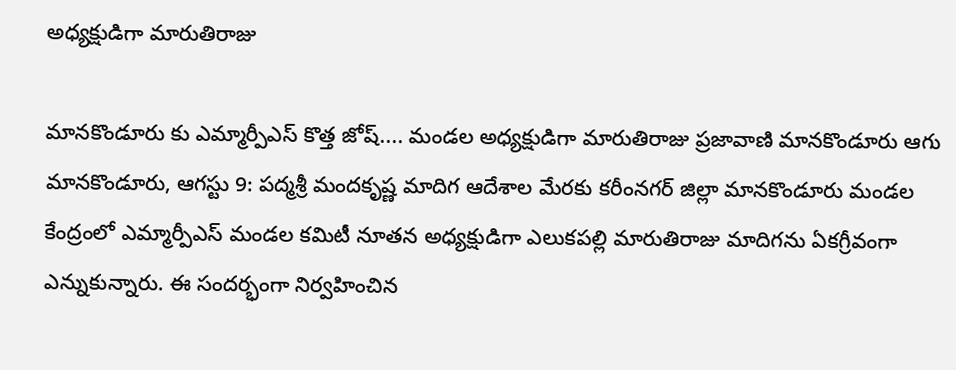అధ్యక్షుడిగా మారుతిరాజు

మానకొండూరు కు ఎమ్మార్పీఎస్ కొత్త జోష్.... మండల అధ్యక్షుడిగా మారుతిరాజు ప్రజావాణి మానకొండూరు ఆగు మానకొండూరు, ఆగస్టు 9: పద్మశ్రీ మందకృష్ణ మాదిగ ఆదేశాల మేరకు కరీంనగర్ జిల్లా మానకొండూరు మండల కేంద్రంలో ఎమ్మార్పీఎస్ మండల కమిటీ నూతన అధ్యక్షుడిగా ఎలుకపల్లి మారుతిరాజు మాదిగను ఏకగ్రీవంగా ఎన్నుకున్నారు. ఈ సందర్భంగా నిర్వహించిన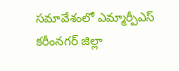సమావేశంలో ఎమ్మార్పీఎస్ కరీంనగర్ జిల్లా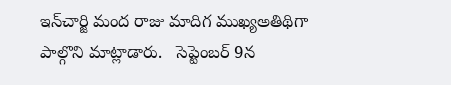ఇన్‌చార్జి మంద రాజు మాదిగ ముఖ్యఅతిథిగా పాల్గొని మాట్లాడారు.   సెప్టెంబర్ 9న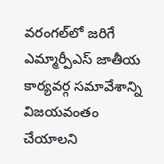వరంగల్‌లో జరిగే ఎమ్మార్పీఎస్ జాతీయ కార్యవర్గ సమావేశాన్ని విజయవంతం చేయాలని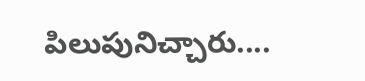పిలుపునిచ్చారు....